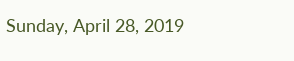Sunday, April 28, 2019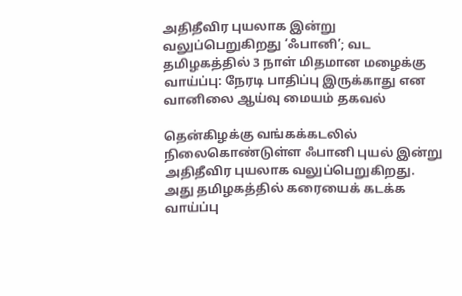அதிதீவிர புயலாக இன்று வலுப்பெறுகிறது ‘ஃபானி’; வட தமிழகத்தில் 3 நாள் மிதமான மழைக்கு வாய்ப்பு: நேரடி பாதிப்பு இருக்காது என வானிலை ஆய்வு மையம் தகவல்

தென்கிழக்கு வங்கக்கடலில் நிலைகொண்டுள்ள ஃபானி புயல் இன்று அதிதீவிர புயலாக வலுப்பெறுகிறது. அது தமிழகத்தில் கரையைக் கடக்க வாய்ப்பு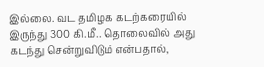இல்லை. வட தமிழக கடற்கரையில் இருந்து 300 கி.மீ.. தொலைவில் அது கடந்து சென்றுவிடும் என்பதால்,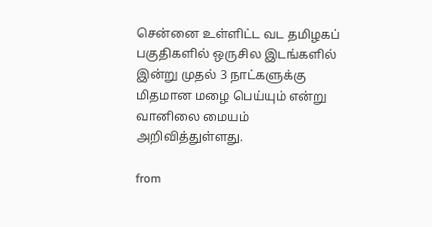சென்னை உள்ளிட்ட வட தமிழகப் பகுதிகளில் ஒருசில இடங்களில் இன்று முதல் 3 நாட்களுக்கு மிதமான மழை பெய்யும் என்று வானிலை மையம் அறிவித்துள்ளது.

from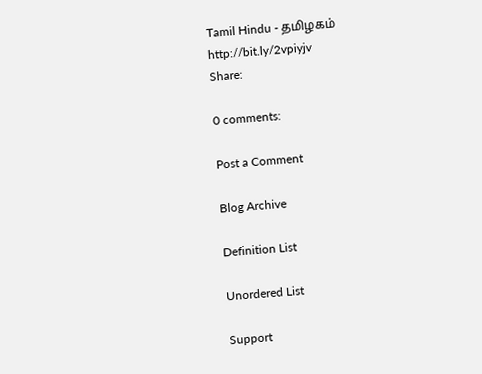Tamil Hindu - தமிழகம் http://bit.ly/2vpiyjv
Share:

0 comments:

Post a Comment

Blog Archive

Definition List

Unordered List

Support